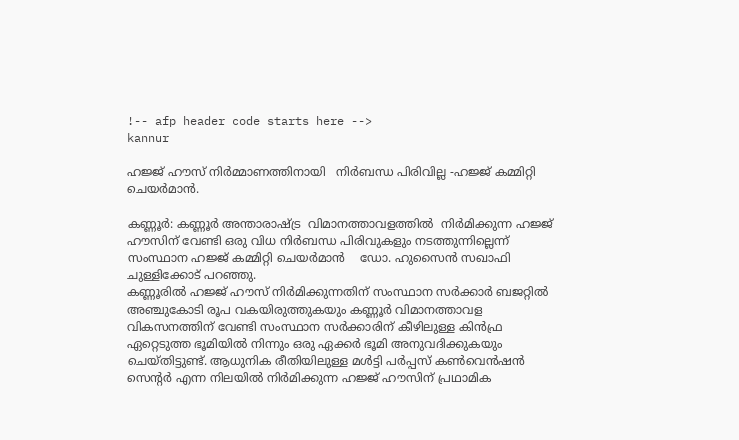!-- afp header code starts here -->
kannur

ഹജ്ജ് ഹൗസ് നിർമ്മാണത്തിനായി   നിർബന്ധ പിരിവില്ല -ഹജ്ജ് കമ്മിറ്റി ചെയർമാൻ.

കണ്ണൂർ: കണ്ണൂർ അന്താരാഷ്ട്ര  വിമാനത്താവളത്തിൽ  നിർമിക്കുന്ന ഹജ്ജ് ഹൗസിന് വേണ്ടി ഒരു വിധ നിർബന്ധ പിരിവുകളും നടത്തുന്നില്ലെന്ന് സംസ്ഥാന ഹജ്ജ് കമ്മിറ്റി ചെയർമാൻ    ഡോ. ഹുസൈൻ സഖാഫി ചുള്ളിക്കോട് പറഞ്ഞു.
കണ്ണൂരിൽ ഹജ്ജ് ഹൗസ് നിർമിക്കുന്നതിന് സംസ്ഥാന സർക്കാർ ബജറ്റിൽ അഞ്ചുകോടി രൂപ വകയിരുത്തുകയും കണ്ണൂർ വിമാനത്താവള വികസനത്തിന് വേണ്ടി സംസ്ഥാന സർക്കാരിന് കീഴിലുള്ള കിൻഫ്ര ഏറ്റെടുത്ത ഭൂമിയിൽ നിന്നും ഒരു ഏക്കർ ഭൂമി അനുവദിക്കുകയും ചെയ്തിട്ടുണ്ട്. ആധുനിക രീതിയിലുള്ള മൾട്ടി പർപ്പസ് കൺവെൻഷൻ സെന്റർ എന്ന നിലയിൽ നിർമിക്കുന്ന ഹജ്ജ് ഹൗസിന് പ്രഥാമിക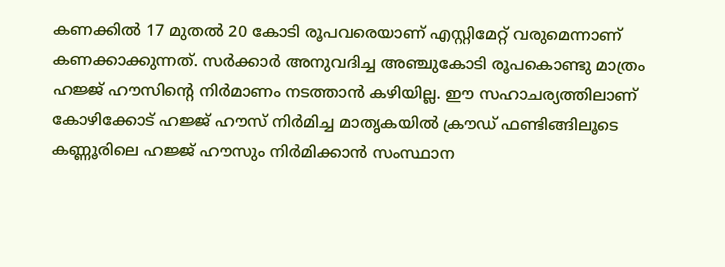കണക്കിൽ 17 മുതൽ 20 കോടി രൂപവരെയാണ് എസ്റ്റിമേറ്റ് വരുമെന്നാണ് കണക്കാക്കുന്നത്. സർക്കാർ അനുവദിച്ച അഞ്ചുകോടി രൂപകൊണ്ടു മാത്രം ഹജ്ജ് ഹൗസിന്റെ നിർമാണം നടത്താൻ കഴിയില്ല. ഈ സഹാചര്യത്തിലാണ് കോഴിക്കോട് ഹജ്ജ് ഹൗസ് നിർമിച്ച മാതൃകയിൽ ക്രൗഡ് ഫണ്ടിങ്ങിലൂടെ കണ്ണൂരിലെ ഹജ്ജ് ഹൗസും നിർമിക്കാൻ സംസ്ഥാന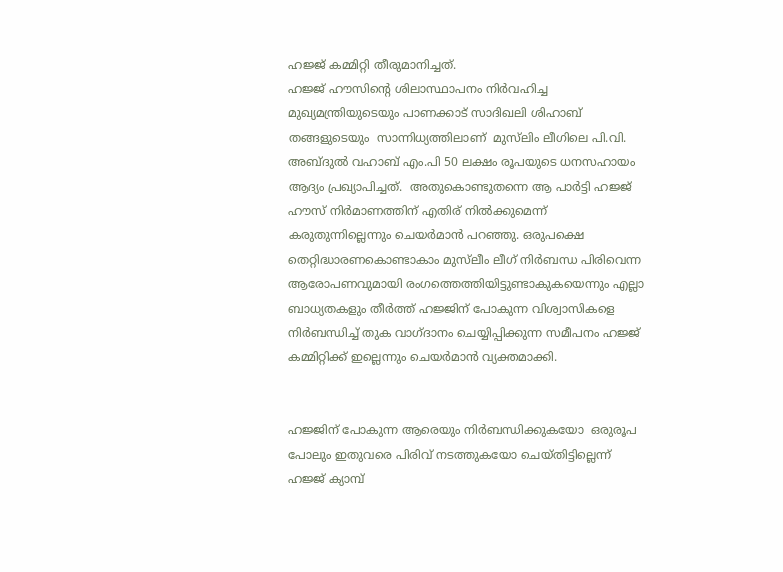ഹജ്ജ് കമ്മിറ്റി തീരുമാനിച്ചത്.
ഹജ്ജ് ഹൗസിന്റെ ശിലാസ്ഥാപനം നിർവഹിച്ച മുഖ്യമന്ത്രിയുടെയും പാണക്കാട് സാദിഖലി ശിഹാബ് തങ്ങളുടെയും  സാന്നിധ്യത്തിലാണ്  മുസ്‍ലിം ലീഗിലെ പി.വി. അബ്ദുൽ വഹാബ് എം.പി 50 ലക്ഷം രൂപയുടെ ധനസഹായം ആദ്യം പ്രഖ്യാപിച്ചത്.  അതുകൊണ്ടുതന്നെ ആ പാർട്ടി ഹജ്ജ് ഹൗസ് നിർമാണത്തിന് എതിര് നിൽക്കുമെന്ന് കരുതുന്നില്ലെന്നും ചെയർമാൻ പറഞ്ഞു. ഒരുപക്ഷെ തെറ്റിദ്ധാരണകൊണ്ടാകാം മുസ്‍ലീം ലീഗ് നിർബന്ധ പിരിവെന്ന ആരോപണവുമായി രംഗത്തെത്തിയിട്ടുണ്ടാകുകയെന്നും എല്ലാ ബാധ്യതകളും തീർത്ത് ഹജ്ജിന് പോകുന്ന വിശ്വാസികളെ നിർബന്ധിച്ച് തുക വാഗ്ദാനം ചെയ്യിപ്പിക്കുന്ന സമീപനം ഹജ്ജ് കമ്മിറ്റിക്ക് ഇല്ലെന്നും ചെയർമാൻ വ്യക്തമാക്കി.


ഹജ്ജിന് പോകുന്ന ആരെയും നിർബന്ധിക്കുകയോ  ഒരുരൂപ പോലും ഇതുവരെ പിരിവ് നടത്തുകയോ ചെയ്തിട്ടില്ലെന്ന് ഹജ്ജ് ക്യാമ്പ്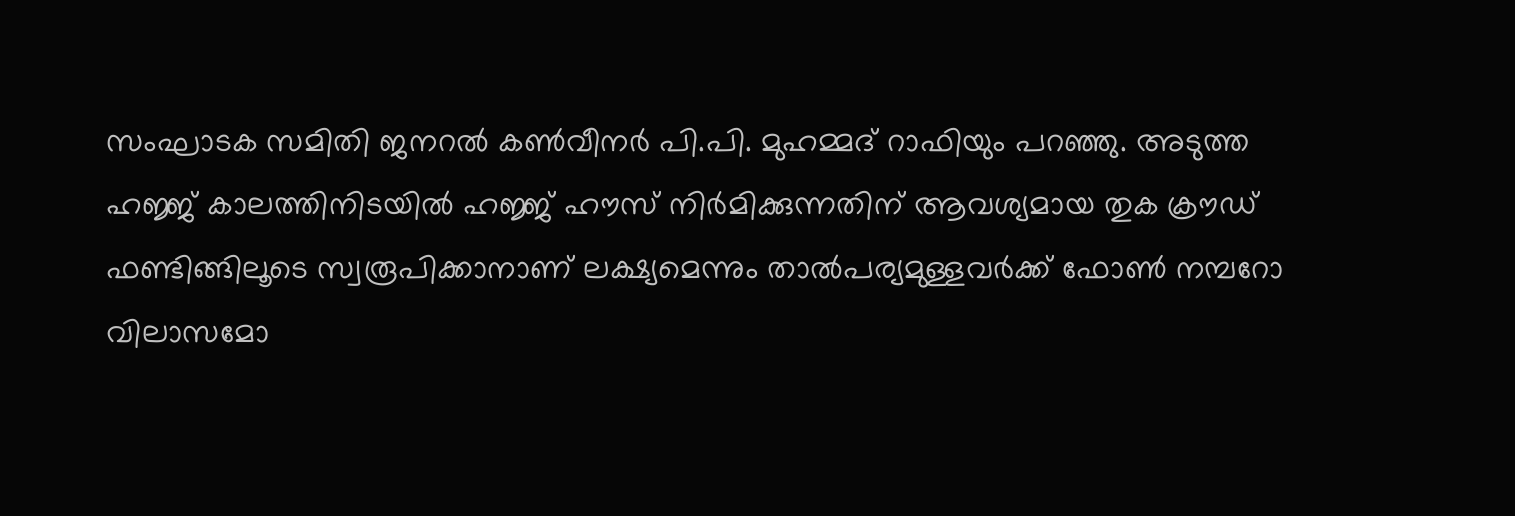സംഘാടക സമിതി ജനറൽ കൺവീനർ പി.പി. മുഹമ്മദ് റാഫിയും പറഞ്ഞു. അടുത്ത ഹജ്ജ് കാലത്തിനിടയിൽ ഹജ്ജ് ഹൗസ് നിർമിക്കുന്നതിന് ആവശ്യമായ തുക ക്രൗഡ് ഫണ്ടിങ്ങിലൂടെ സ്വരൂപിക്കാനാണ് ലക്ഷ്യമെന്നും താൽപര്യമുള്ളവർക്ക് ഫോൺ നമ്പറോ വിലാസമോ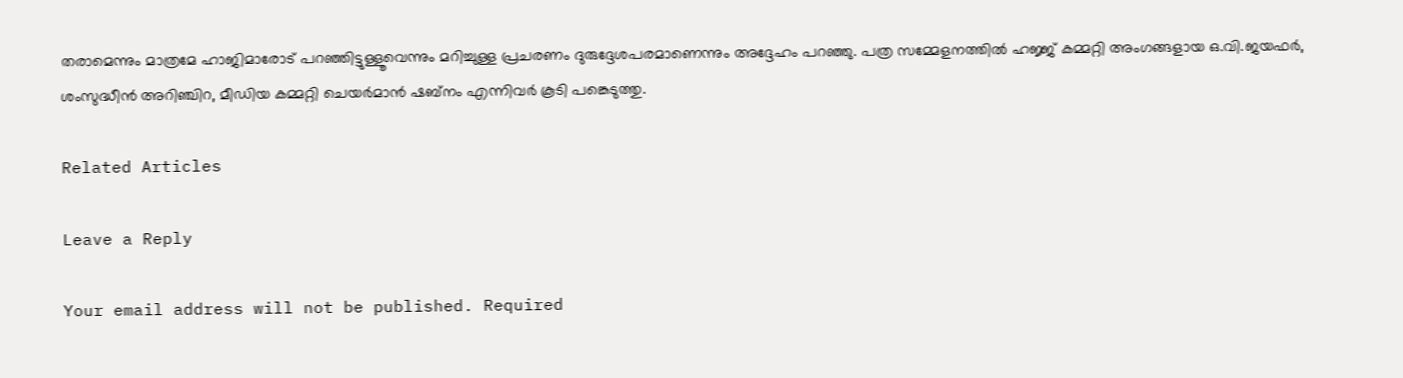തരാമെന്നും മാത്രമേ ഹാജിമാരോട് പറഞ്ഞിട്ടുള്ളൂവെന്നും മറിച്ചുള്ള പ്രചരണം ദുരുദ്ദേശപരമാണെന്നും അദ്ദേഹം പറഞ്ഞു. പത്ര സമ്മേളനത്തിൽ ഹജ്ജ് കമ്മറ്റി അംഗങ്ങളായ ഒ.വി.ജയഫർ, ശംസുദ്ധീൻ അറിഞ്ചിറ, മീഡിയ കമ്മറ്റി ചെയർമാൻ ഷബ്നം എന്നിവർ കൂടി പങ്കെടുത്തു.

Related Articles

Leave a Reply

Your email address will not be published. Required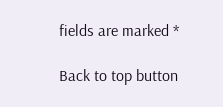fields are marked *

Back to top button